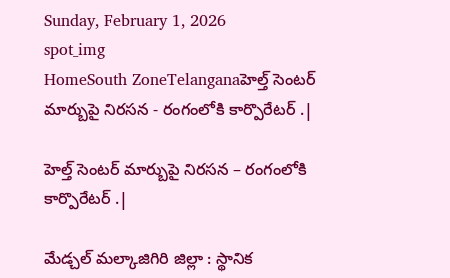Sunday, February 1, 2026
spot_img
HomeSouth ZoneTelanganaహెల్త్ సెంటర్ మార్బుపై నిరసన - రంగంలోకి కార్పొరేటర్ .|

హెల్త్ సెంటర్ మార్బుపై నిరసన – రంగంలోకి కార్పొరేటర్ .|

మేడ్చల్ మల్కాజిగిరి జిల్లా : స్థానిక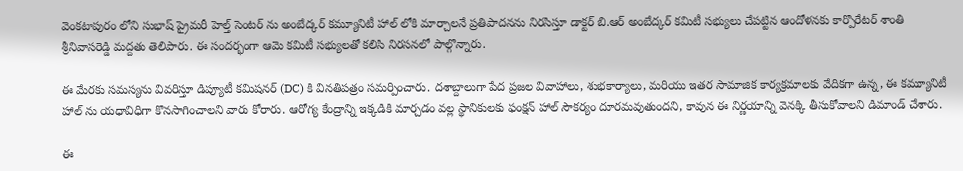వెంకటాపురం లోని సుభాష్ ప్రైమరీ హెల్త్ సెంటర్ ను అంబేద్కర్ కమ్యూనిటీ హాల్ లోకి మార్చాలనే ప్రతిపాదనను నిరసిస్తూ డాక్టర్ బి.ఆర్ అంబేద్కర్ కమిటీ సభ్యులు చేపట్టిన ఆందోళనకు కార్పొరేటర్ శాంతి శ్రీనివాసరెడ్డి మద్దతు తెలిపారు. ఈ సందర్భంగా ఆమె కమిటీ సభ్యులతో కలిసి నిరసనలో పాల్గొన్నారు.

ఈ మేరకు సమస్యను వివరిస్తూ డిప్యూటీ కమిషనర్ (DC) కి వినతిపత్రం సమర్పించారు. దశాబ్దాలుగా పేద ప్రజల వివాహాలు, శుభకార్యాలు, మరియు ఇతర సామాజిక కార్యక్రమాలకు వేదికగా ఉన్న, ఈ కమ్యూనిటీ హాల్ ను యధావిధిగా కొనసాగించాలని వారు కోరారు. ఆరోగ్య కేంద్రాన్ని ఇక్కడికి మార్చడం వల్ల స్థానికులకు ఫంక్షన్ హాల్ సౌకర్యం దూరమవుతుందని, కావున ఈ నిర్ణయాన్ని వెనక్కి తీసుకోవాలని డిమాండ్ చేశారు.

ఈ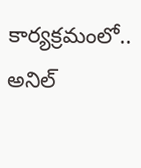కార్యక్రమంలో.. అనిల్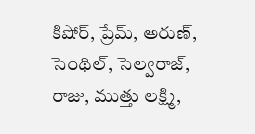కిషోర్, ప్రేమ్, అరుణ్, సెంథిల్, సెల్వరాజ్, రాజు, ముత్తు లక్ష్మి,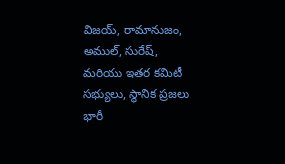విజయ్, రామానుజం, అముల్, సురేష్, మరియు ఇతర కమిటీ సభ్యులు, స్థానిక ప్రజలు భారీ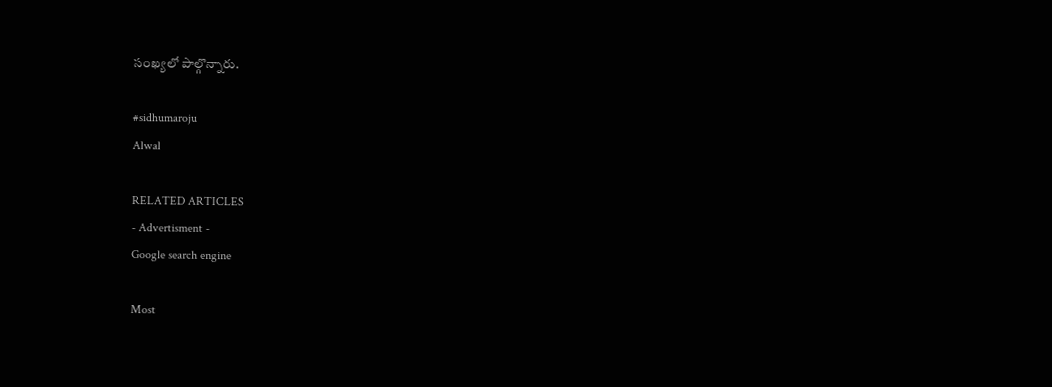సంఖ్యలో పాల్గొన్నారు.

#sidhumaroju
Alwal

RELATED ARTICLES
- Advertisment -
Google search engine

Most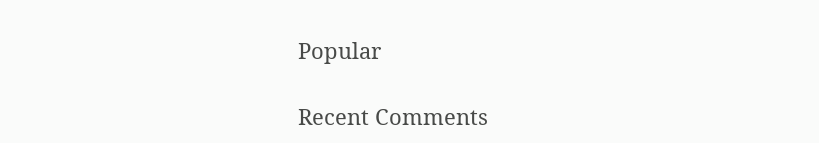Popular

Recent Comments